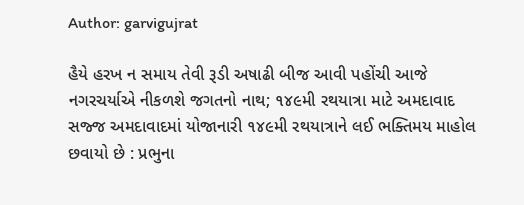Author: garvigujrat

હૈયે હરખ ન સમાય તેવી રૂડી અષાઢી બીજ આવી પહોંચી આજે નગરચર્યાએ નીકળશે જગતનો નાથ; ૧૪૯મી રથયાત્રા માટે અમદાવાદ સજ્જ અમદાવાદમાં યોજાનારી ૧૪૯મી રથયાત્રાને લઈ ભક્તિમય માહોલ છવાયો છે : પ્રભુના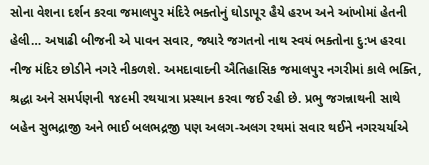સોના વેશના દર્શન કરવા જમાલપુર મંદિરે ભક્તોનું ઘોડાપૂર હૈયે હરખ અને આંખોમાં હેતની હેલી… અષાઢી બીજની એ પાવન સવાર, જ્યારે જગતનો નાથ સ્વયં ભક્તોના દુ:ખ હરવા નીજ મંદિર છોડીને નગરે નીકળશે. અમદાવાદની ઐતિહાસિક જમાલપુર નગરીમાં કાલે ભક્તિ, શ્રદ્ધા અને સમર્પણની ૧૪૯મી રથયાત્રા પ્રસ્થાન કરવા જઈ રહી છે. પ્રભુ જગન્નાથની સાથે બહેન સુભદ્રાજી અને ભાઈ બલભદ્રજી પણ અલગ-અલગ રથમાં સવાર થઈને નગરચર્યાએ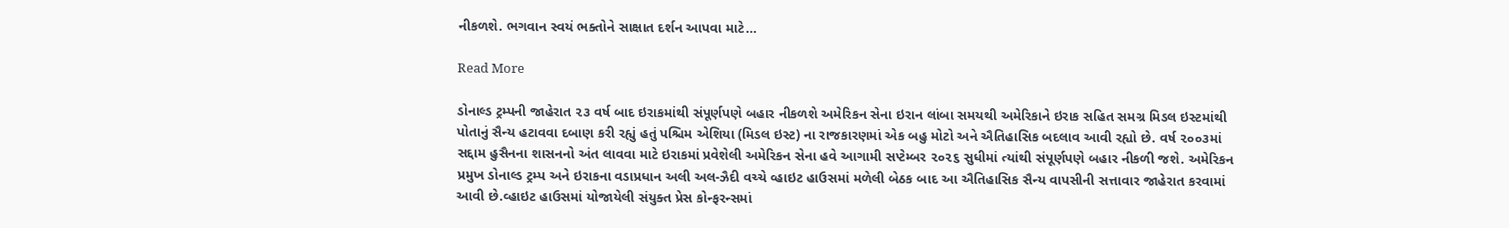નીકળશે. ભગવાન સ્વયં ભક્તોને સાક્ષાત દર્શન આપવા માટે…

Read More

ડોનાલ્ડ ટ્રમ્પની જાહેરાત ૨૩ વર્ષ બાદ ઇરાકમાંથી સંપૂર્ણપણે બહાર નીકળશે અમેરિકન સેના ઇરાન લાંબા સમયથી અમેરિકાને ઇરાક સહિત સમગ્ર મિડલ ઇસ્ટમાંથી પોતાનું સૈન્ય હટાવવા દબાણ કરી રહ્યું હતું પશ્ચિમ એશિયા (મિડલ ઇસ્ટ) ના રાજકારણમાં એક બહુ મોટો અને ઐતિહાસિક બદલાવ આવી રહ્યો છે. વર્ષ ૨૦૦૩માં સદ્દામ હુસૈનના શાસનનો અંત લાવવા માટે ઇરાકમાં પ્રવેશેલી અમેરિકન સેના હવે આગામી સપ્ટેમ્બર ૨૦૨૬ સુધીમાં ત્યાંથી સંપૂર્ણપણે બહાર નીકળી જશે. અમેરિકન પ્રમુખ ડોનાલ્ડ ટ્રમ્પ અને ઇરાકના વડાપ્રધાન અલી અલ-ઝૈદી વચ્ચે વ્હાઇટ હાઉસમાં મળેલી બેઠક બાદ આ ઐતિહાસિક સૈન્ય વાપસીની સત્તાવાર જાહેરાત કરવામાં આવી છે.વ્હાઇટ હાઉસમાં યોજાયેલી સંયુક્ત પ્રેસ કોન્ફરન્સમાં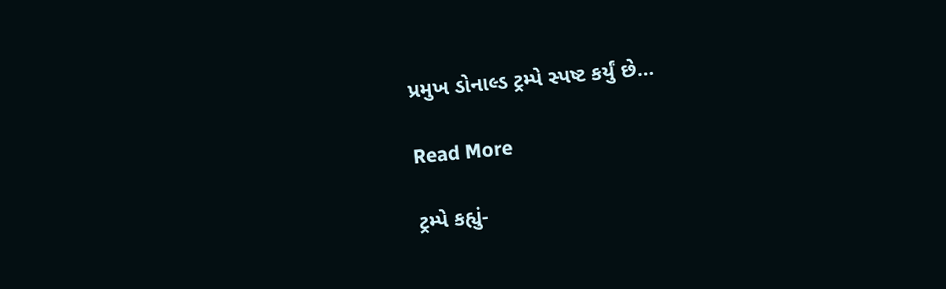પ્રમુખ ડોનાલ્ડ ટ્રમ્પે સ્પષ્ટ કર્યું છે…

Read More

ટ્રમ્પે કહ્યું-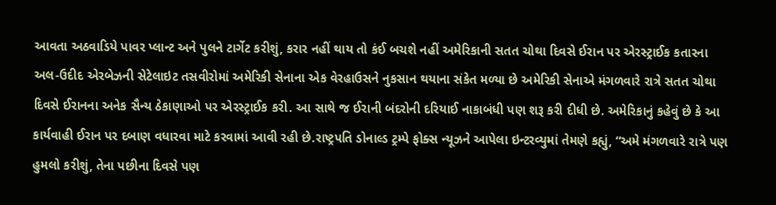આવતા અઠવાડિયે પાવર પ્લાન્ટ અને પુલને ટાર્ગેટ કરીશું, કરાર નહીં થાય તો કંઈ બચશે નહીં અમેરિકાની સતત ચોથા દિવસે ઈરાન પર એરસ્ટ્રાઈક કતારના અલ-ઉદીદ એરબેઝની સેટેલાઇટ તસવીરોમાં અમેરિકી સેનાના એક વેરહાઉસને નુકસાન થયાના સંકેત મળ્યા છે અમેરિકી સેનાએ મંગળવારે રાત્રે સતત ચોથા દિવસે ઈરાનના અનેક સૈન્ય ઠેકાણાઓ પર એરસ્ટ્રાઈક કરી. આ સાથે જ ઈરાની બંદરોની દરિયાઈ નાકાબંધી પણ શરૂ કરી દીધી છે. અમેરિકાનું કહેવું છે કે આ કાર્યવાહી ઈરાન પર દબાણ વધારવા માટે કરવામાં આવી રહી છે.રાષ્ટ્રપતિ ડોનાલ્ડ ટ્રમ્પે ફોક્સ ન્યૂઝને આપેલા ઇન્ટરવ્યુમાં તેમણે કહ્યું, “અમે મંગળવારે રાત્રે પણ હુમલો કરીશું, તેના પછીના દિવસે પણ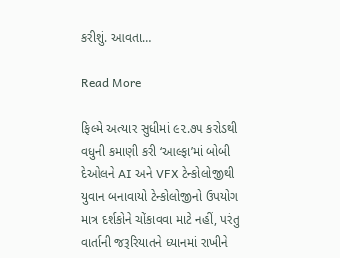કરીશું. આવતા…

Read More

ફિલ્મે અત્યાર સુધીમાં ૯૨.૭૫ કરોડથી વધુની કમાણી કરી ‘આલ્ફા’માં બોબી દેઓલને AI અને VFX ટેન્કોલોજીથી યુવાન બનાવાયો ટેન્કોલોજીનો ઉપયોગ માત્ર દર્શકોને ચોંકાવવા માટે નહીં, પરંતુ વાર્તાની જરૂરિયાતને ધ્યાનમાં રાખીને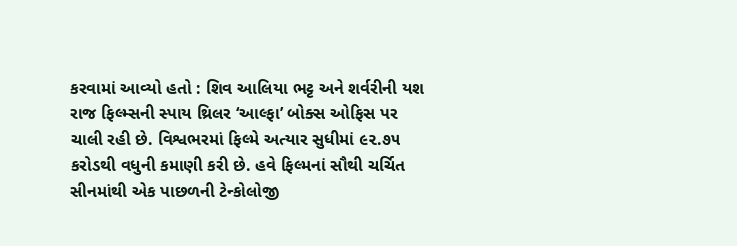કરવામાં આવ્યો હતો : શિવ આલિયા ભટ્ટ અને શર્વરીની યશ રાજ ફિલ્મ્સની સ્પાય થ્રિલર ‘આલ્ફા’ બોક્સ ઓફિસ પર ચાલી રહી છે. વિશ્વભરમાં ફિલ્મે અત્યાર સુધીમાં ૯૨.૭૫ કરોડથી વધુની કમાણી કરી છે. હવે ફિલ્મનાં સૌથી ચર્ચિત સીનમાંથી એક પાછળની ટેન્કોલોજી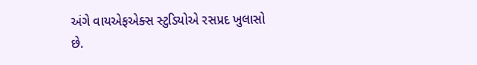અંગે વાયએફએક્સ સ્ટુડિયોએ રસપ્રદ ખુલાસો છે.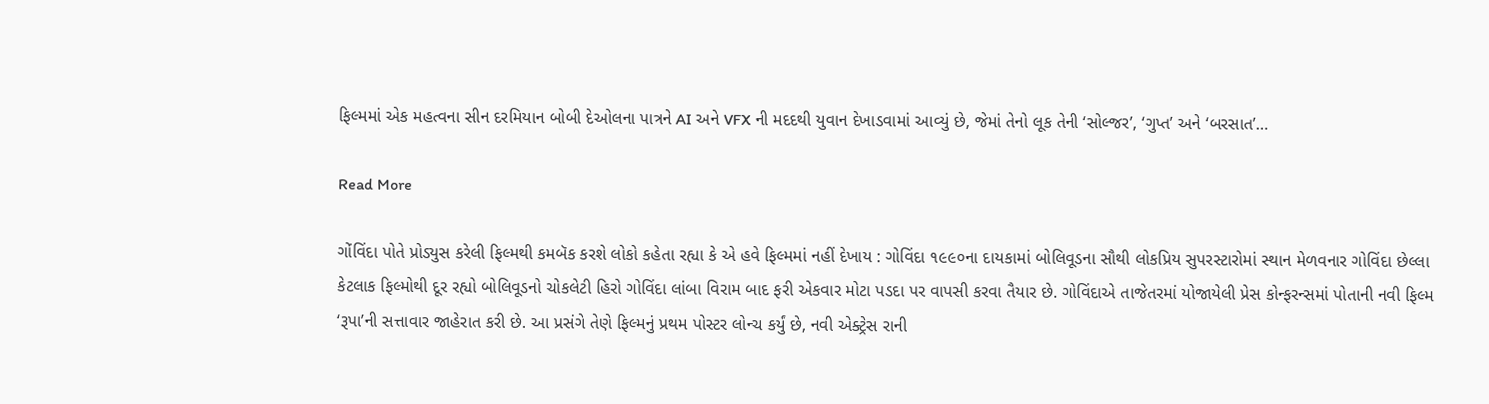ફિલ્મમાં એક મહત્વના સીન દરમિયાન બોબી દેઓલના પાત્રને AI અને VFX ની મદદથી યુવાન દેખાડવામાં આવ્યું છે, જેમાં તેનો લૂક તેની ‘સોલ્જર’, ‘ગુપ્ત’ અને ‘બરસાત’…

Read More

ગોંવિંદા પોતે પ્રોડ્યુસ કરેલી ફિલ્મથી કમબૅક કરશે લોકો કહેતા રહ્યા કે એ હવે ફિલ્મમાં નહીં દેખાય : ગોવિંદા ૧૯૯૦ના દાયકામાં બોલિવૂડના સૌથી લોકપ્રિય સુપરસ્ટારોમાં સ્થાન મેળવનાર ગોવિંદા છેલ્લા કેટલાક ફિલ્મોથી દૂર રહ્યો બોલિવૂડનો ચોકલેટી હિરો ગોવિંદા લાંબા વિરામ બાદ ફરી એકવાર મોટા પડદા પર વાપસી કરવા તૈયાર છે. ગોવિંદાએ તાજેતરમાં યોજાયેલી પ્રેસ કોન્ફરન્સમાં પોતાની નવી ફિલ્મ ‘રૂપા’ની સત્તાવાર જાહેરાત કરી છે. આ પ્રસંગે તેણે ફિલ્મનું પ્રથમ પોસ્ટર લોન્ચ કર્યું છે, નવી એક્ટ્રેસ રાની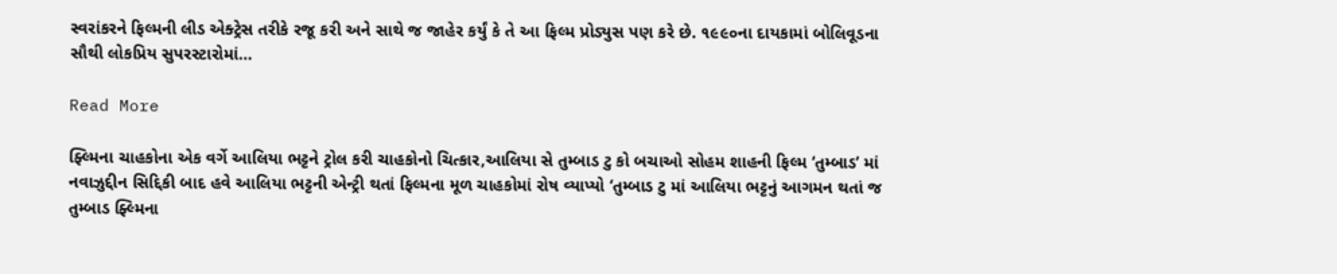સ્વરાંકરને ફિલ્મની લીડ એક્ટ્રેસ તરીકે રજૂ કરી અને સાથે જ જાહેર કર્યું કે તે આ ફિલ્મ પ્રોડ્યુસ પણ કરે છે. ૧૯૯૦ના દાયકામાં બોલિવૂડના સૌથી લોકપ્રિય સુપરસ્ટારોમાં…

Read More

ફ્લ્મિના ચાહકોના એક વર્ગે આલિયા ભટ્ટને ટ્રોલ કરી ચાહકોનો ચિત્કાર,આલિયા સે તુમ્બાડ ટુ કો બચાઓ સોહમ શાહની ફિલ્મ ‘તુમ્બાડ’ માં નવાઝુદ્દીન સિદ્દિકી બાદ હવે આલિયા ભટ્ટની એન્ટ્રી થતાં ફિલ્મના મૂળ ચાહકોમાં રોષ વ્યાપ્યો ‘તુમ્બાડ ટુ માં આલિયા ભટ્ટનું આગમન થતાં જ તુમ્બાડ ફ્લ્મિના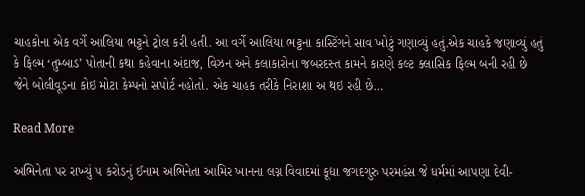ચાહકોના એક વર્ગે આલિયા ભટ્ટને ટ્રોલ કરી હતી. આ વર્ગે આલિયા ભટ્ટના કાસ્ટિંગને સાવ ખોટું ગણાવ્યું હતું.એક ચાહકે જણાવ્યું હતું કે ફિલ્મ ‘તુમ્બાડ’ પોતાની કથા કહેવાના અંદાજ, વિઝન અને કલાકારોના જબરદસ્ત કામને કારણે કલ્ટ ક્લાસિક ફિલ્મ બની રહી છે જેને બોલીવૂડના કોઇ મોટા કેમ્પનો સપોર્ટ નહોતો. એક ચાહક તરીકે નિરાશા અ થઇ રહી છે…

Read More

અભિનેતા પર રાખ્યું ૫ કરોડનું ઈનામ અભિનેતા આમિર ખાનના લગ્ન વિવાદમાં કૂદ્યા જગદગુરુ પરમહંસ જે ધર્મમાં આપણા દેવી-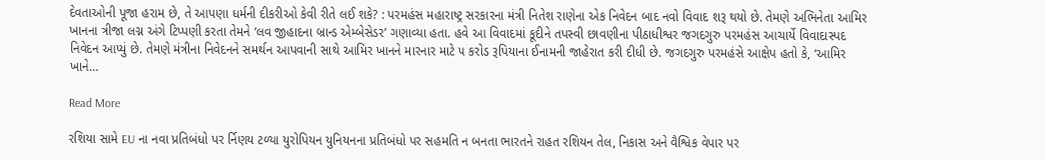દેવતાઓની પૂજા હરામ છે, તે આપણા ધર્મની દીકરીઓ કેવી રીતે લઈ શકે? : પરમહંસ મહારાષ્ટ્ર સરકારના મંત્રી નિતેશ રાણેના એક નિવેદન બાદ નવો વિવાદ શરૂ થયો છે. તેમણે અભિનેતા આમિર ખાનના ત્રીજા લગ્ન અંગે ટિપ્પણી કરતા તેમને ‘લવ જીહાદના બ્રાન્ડ એમ્બેસેડર’ ગણાવ્યા હતા. હવે આ વિવાદમાં કૂદીને તપસ્વી છાવણીના પીઠાધીશ્વર જગદગુરુ પરમહંસ આચાર્યે વિવાદાસ્પદ નિવેદન આપ્યું છે. તેમણે મંત્રીના નિવેદનને સમર્થન આપવાની સાથે આમિર ખાનને મારનાર માટે ૫ કરોડ રૂપિયાના ઈનામની જાહેરાત કરી દીધી છે. જગદગુરુ પરમહંસે આક્ષેપ હતો કે, ‘આમિર ખાને…

Read More

રશિયા સામે EU ના નવા પ્રતિબંધો પર ર્નિણય ટળ્યા યુરોપિયન યુનિયનના પ્રતિબંધો પર સહમતિ ન બનતા ભારતને રાહત રશિયન તેલ, નિકાસ અને વૈશ્વિક વેપાર પર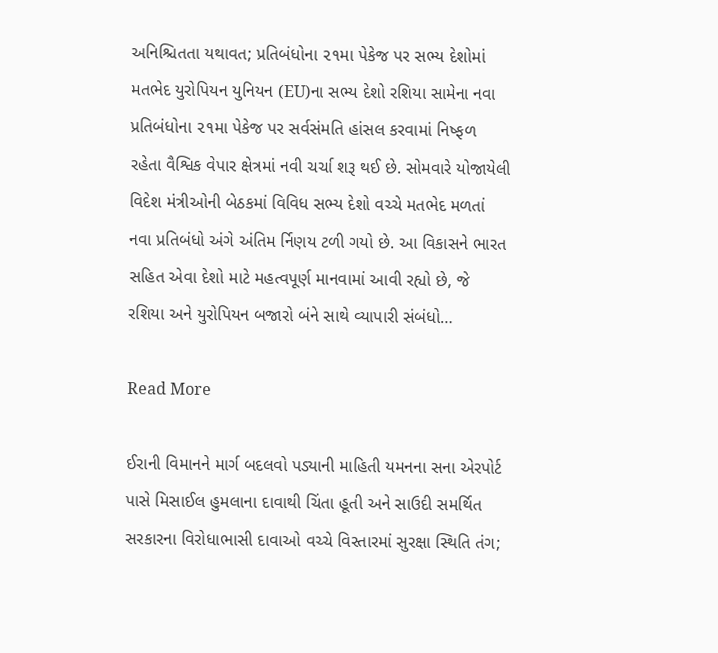અનિશ્ચિતતા યથાવત; પ્રતિબંધોના ૨૧મા પેકેજ પર સભ્ય દેશોમાં મતભેદ યુરોપિયન યુનિયન (EU)ના સભ્ય દેશો રશિયા સામેના નવા પ્રતિબંધોના ૨૧મા પેકેજ પર સર્વસંમતિ હાંસલ કરવામાં નિષ્ફળ રહેતા વૈશ્વિક વેપાર ક્ષેત્રમાં નવી ચર્ચા શરૂ થઈ છે. સોમવારે યોજાયેલી વિદેશ મંત્રીઓની બેઠકમાં વિવિધ સભ્ય દેશો વચ્ચે મતભેદ મળતાં નવા પ્રતિબંધો અંગે અંતિમ ર્નિણય ટળી ગયો છે. આ વિકાસને ભારત સહિત એવા દેશો માટે મહત્વપૂર્ણ માનવામાં આવી રહ્યો છે, જે રશિયા અને યુરોપિયન બજારો બંને સાથે વ્યાપારી સંબંધો…

Read More

ઈરાની વિમાનને માર્ગ બદલવો પડ્યાની માહિતી યમનના સના એરપોર્ટ પાસે મિસાઈલ હુમલાના દાવાથી ચિંતા હૂતી અને સાઉદી સમર્થિત સરકારના વિરોધાભાસી દાવાઓ વચ્ચે વિસ્તારમાં સુરક્ષા સ્થિતિ તંગ;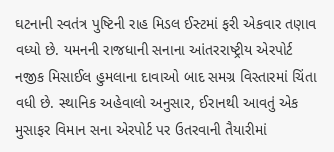ઘટનાની સ્વતંત્ર પુષ્ટિની રાહ મિડલ ઈસ્ટમાં ફરી એકવાર તણાવ વધ્યો છે. યમનની રાજધાની સનાના આંતરરાષ્ટ્રીય એરપોર્ટ નજીક મિસાઈલ હુમલાના દાવાઓ બાદ સમગ્ર વિસ્તારમાં ચિંતા વધી છે. સ્થાનિક અહેવાલો અનુસાર, ઈરાનથી આવતું એક મુસાફર વિમાન સના એરપોર્ટ પર ઉતરવાની તૈયારીમાં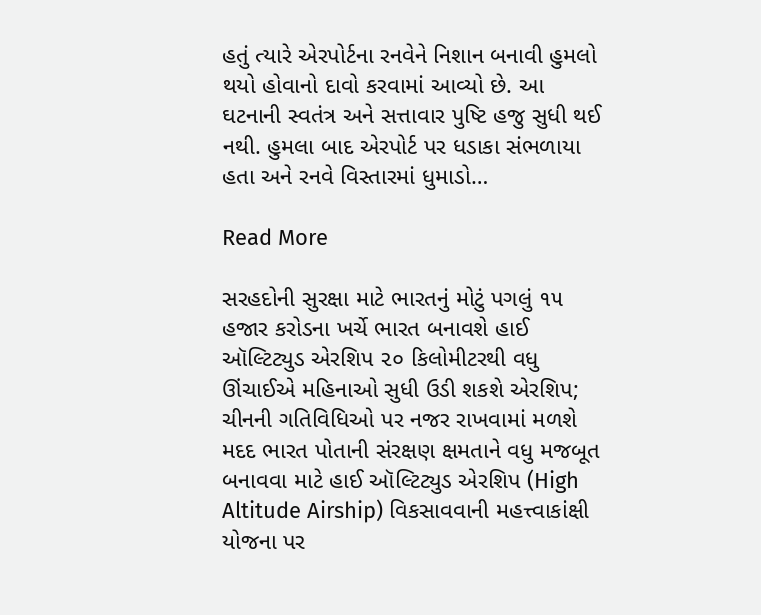હતું ત્યારે એરપોર્ટના રનવેને નિશાન બનાવી હુમલો થયો હોવાનો દાવો કરવામાં આવ્યો છે. આ ઘટનાની સ્વતંત્ર અને સત્તાવાર પુષ્ટિ હજુ સુધી થઈ નથી. હુમલા બાદ એરપોર્ટ પર ધડાકા સંભળાયા હતા અને રનવે વિસ્તારમાં ધુમાડો…

Read More

સરહદોની સુરક્ષા માટે ભારતનું મોટું પગલું ૧૫ હજાર કરોડના ખર્ચે ભારત બનાવશે હાઈ ઑલ્ટિટ્યુડ એરશિપ ૨૦ કિલોમીટરથી વધુ ઊંચાઈએ મહિનાઓ સુધી ઉડી શકશે એરશિપ; ચીનની ગતિવિધિઓ પર નજર રાખવામાં મળશે મદદ ભારત પોતાની સંરક્ષણ ક્ષમતાને વધુ મજબૂત બનાવવા માટે હાઈ ઑલ્ટિટ્યુડ એરશિપ (High Altitude Airship) વિકસાવવાની મહત્ત્વાકાંક્ષી યોજના પર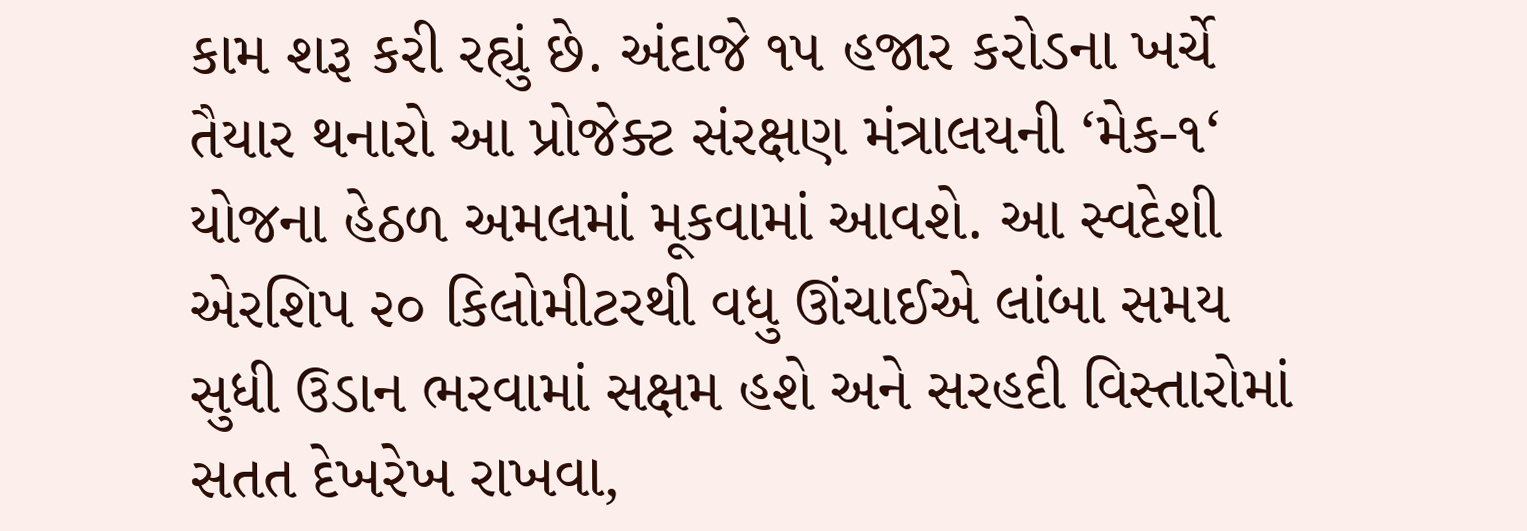કામ શરૂ કરી રહ્યું છે. અંદાજે ૧૫ હજાર કરોડના ખર્ચે તૈયાર થનારો આ પ્રોજેક્ટ સંરક્ષણ મંત્રાલયની ‘મેક-૧‘ યોજના હેઠળ અમલમાં મૂકવામાં આવશે. આ સ્વદેશી એરશિપ ૨૦ કિલોમીટરથી વધુ ઊંચાઈએ લાંબા સમય સુધી ઉડાન ભરવામાં સક્ષમ હશે અને સરહદી વિસ્તારોમાં સતત દેખરેખ રાખવા,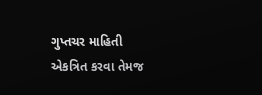ગુપ્તચર માહિતી એકત્રિત કરવા તેમજ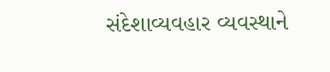સંદેશાવ્યવહાર વ્યવસ્થાને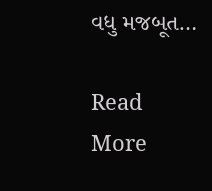વધુ મજબૂત…

Read More